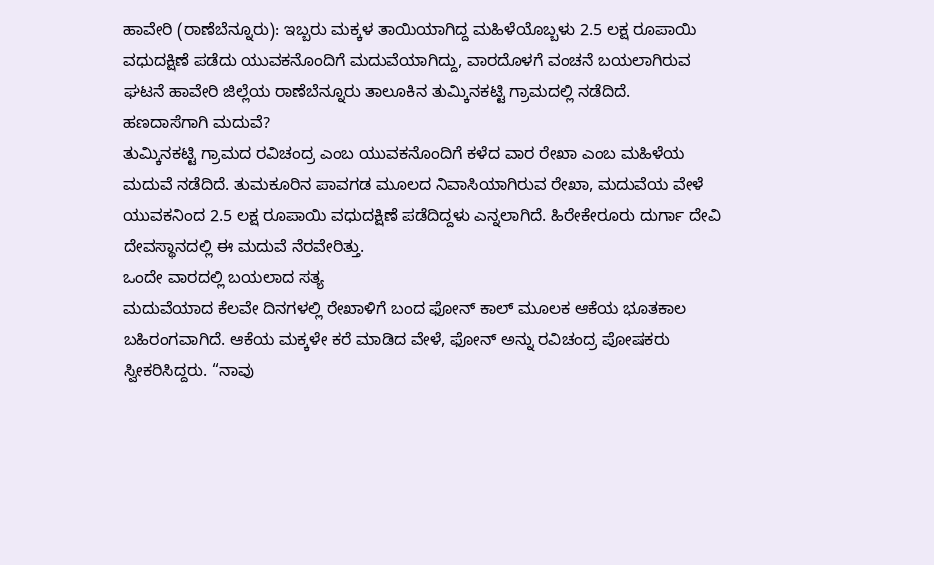ಹಾವೇರಿ (ರಾಣೆಬೆನ್ನೂರು): ಇಬ್ಬರು ಮಕ್ಕಳ ತಾಯಿಯಾಗಿದ್ದ ಮಹಿಳೆಯೊಬ್ಬಳು 2.5 ಲಕ್ಷ ರೂಪಾಯಿ ವಧುದಕ್ಷಿಣೆ ಪಡೆದು ಯುವಕನೊಂದಿಗೆ ಮದುವೆಯಾಗಿದ್ದು, ವಾರದೊಳಗೆ ವಂಚನೆ ಬಯಲಾಗಿರುವ ಘಟನೆ ಹಾವೇರಿ ಜಿಲ್ಲೆಯ ರಾಣೆಬೆನ್ನೂರು ತಾಲೂಕಿನ ತುಮ್ಕಿನಕಟ್ಟಿ ಗ್ರಾಮದಲ್ಲಿ ನಡೆದಿದೆ.
ಹಣದಾಸೆಗಾಗಿ ಮದುವೆ?
ತುಮ್ಕಿನಕಟ್ಟಿ ಗ್ರಾಮದ ರವಿಚಂದ್ರ ಎಂಬ ಯುವಕನೊಂದಿಗೆ ಕಳೆದ ವಾರ ರೇಖಾ ಎಂಬ ಮಹಿಳೆಯ ಮದುವೆ ನಡೆದಿದೆ. ತುಮಕೂರಿನ ಪಾವಗಡ ಮೂಲದ ನಿವಾಸಿಯಾಗಿರುವ ರೇಖಾ, ಮದುವೆಯ ವೇಳೆ ಯುವಕನಿಂದ 2.5 ಲಕ್ಷ ರೂಪಾಯಿ ವಧುದಕ್ಷಿಣೆ ಪಡೆದಿದ್ದಳು ಎನ್ನಲಾಗಿದೆ. ಹಿರೇಕೇರೂರು ದುರ್ಗಾ ದೇವಿ ದೇವಸ್ಥಾನದಲ್ಲಿ ಈ ಮದುವೆ ನೆರವೇರಿತ್ತು.
ಒಂದೇ ವಾರದಲ್ಲಿ ಬಯಲಾದ ಸತ್ಯ
ಮದುವೆಯಾದ ಕೆಲವೇ ದಿನಗಳಲ್ಲಿ ರೇಖಾಳಿಗೆ ಬಂದ ಫೋನ್ ಕಾಲ್ ಮೂಲಕ ಆಕೆಯ ಭೂತಕಾಲ ಬಹಿರಂಗವಾಗಿದೆ. ಆಕೆಯ ಮಕ್ಕಳೇ ಕರೆ ಮಾಡಿದ ವೇಳೆ, ಫೋನ್ ಅನ್ನು ರವಿಚಂದ್ರ ಪೋಷಕರು ಸ್ವೀಕರಿಸಿದ್ದರು. “ನಾವು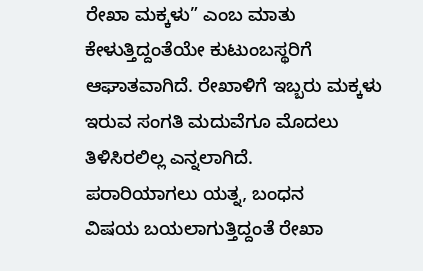ರೇಖಾ ಮಕ್ಕಳು” ಎಂಬ ಮಾತು ಕೇಳುತ್ತಿದ್ದಂತೆಯೇ ಕುಟುಂಬಸ್ಥರಿಗೆ ಆಘಾತವಾಗಿದೆ. ರೇಖಾಳಿಗೆ ಇಬ್ಬರು ಮಕ್ಕಳು ಇರುವ ಸಂಗತಿ ಮದುವೆಗೂ ಮೊದಲು ತಿಳಿಸಿರಲಿಲ್ಲ ಎನ್ನಲಾಗಿದೆ.
ಪರಾರಿಯಾಗಲು ಯತ್ನ, ಬಂಧನ
ವಿಷಯ ಬಯಲಾಗುತ್ತಿದ್ದಂತೆ ರೇಖಾ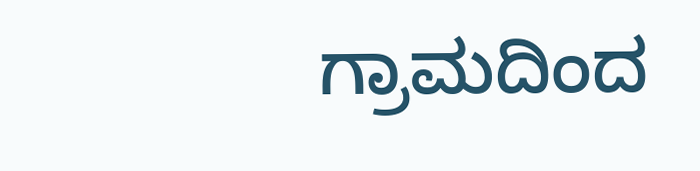ಗ್ರಾಮದಿಂದ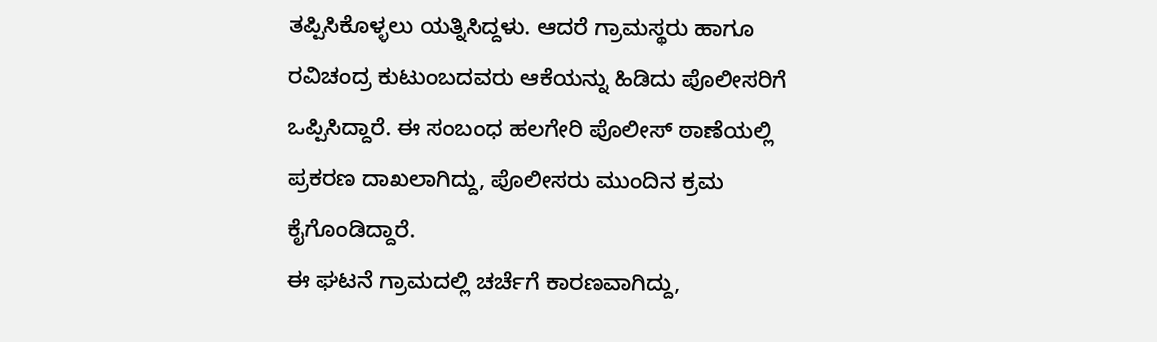ತಪ್ಪಿಸಿಕೊಳ್ಳಲು ಯತ್ನಿಸಿದ್ದಳು. ಆದರೆ ಗ್ರಾಮಸ್ಥರು ಹಾಗೂ ರವಿಚಂದ್ರ ಕುಟುಂಬದವರು ಆಕೆಯನ್ನು ಹಿಡಿದು ಪೊಲೀಸರಿಗೆ ಒಪ್ಪಿಸಿದ್ದಾರೆ. ಈ ಸಂಬಂಧ ಹಲಗೇರಿ ಪೊಲೀಸ್ ಠಾಣೆಯಲ್ಲಿ ಪ್ರಕರಣ ದಾಖಲಾಗಿದ್ದು, ಪೊಲೀಸರು ಮುಂದಿನ ಕ್ರಮ ಕೈಗೊಂಡಿದ್ದಾರೆ.
ಈ ಘಟನೆ ಗ್ರಾಮದಲ್ಲಿ ಚರ್ಚೆಗೆ ಕಾರಣವಾಗಿದ್ದು,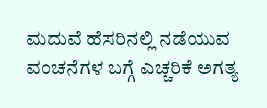ಮದುವೆ ಹೆಸರಿನಲ್ಲಿ ನಡೆಯುವ ವಂಚನೆಗಳ ಬಗ್ಗೆ ಎಚ್ಚರಿಕೆ ಅಗತ್ಯ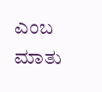ಎಂಬ ಮಾತು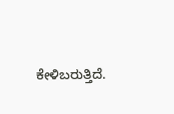ಕೇಳಿಬರುತ್ತಿದೆ.